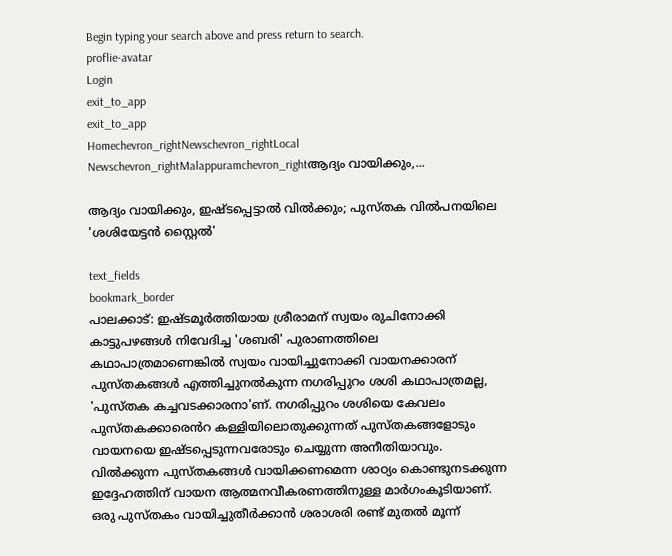Begin typing your search above and press return to search.
proflie-avatar
Login
exit_to_app
exit_to_app
Homechevron_rightNewschevron_rightLocal Newschevron_rightMalappuramchevron_rightആദ്യം വായിക്കും,...

ആദ്യം വായിക്കും, ഇഷ്ടപ്പെട്ടാൽ വിൽക്കും; പുസ്തക വിൽപനയിലെ 'ശശിയേട്ടൻ സ്റ്റൈൽ'

text_fields
bookmark_border
പാലക്കാട്: ഇഷ്ടമൂർത്തിയായ ശ്രീരാമന് സ്വയം രുചിനോക്കി കാട്ടുപഴങ്ങൾ നിവേദിച്ച 'ശബരി' പുരാണത്തിലെ കഥാപാത്രമാണെങ്കിൽ സ്വയം വായിച്ചുനോക്കി വായനക്കാരന് പുസ്തകങ്ങൾ എത്തിച്ചുനൽകുന്ന നഗരിപ്പുറം ശശി കഥാപാത്രമല്ല, 'പുസ്തക കച്ചവടക്കാരനാ'ണ്. നഗരിപ്പുറം ശശിയെ കേവലം പുസ്തകക്കാര‍െൻറ കള്ളിയിലൊതുക്കുന്നത് പുസ്തകങ്ങളോടും വായനയെ ഇഷ്ടപ്പെടുന്നവരോടും ചെയ്യുന്ന അനീതിയാവും. വിൽക്കുന്ന പുസ്തകങ്ങൾ വായിക്കണമെന്ന ശാഠ്യം കൊണ്ടുനടക്കുന്ന ഇദ്ദേഹത്തിന് വായന ആത്മനവീകരണത്തിനുള്ള മാർഗംകൂടിയാണ്. ഒരു പുസ്തകം വായിച്ചുതീർക്കാൻ ശരാശരി രണ്ട് മുതൽ മൂന്ന്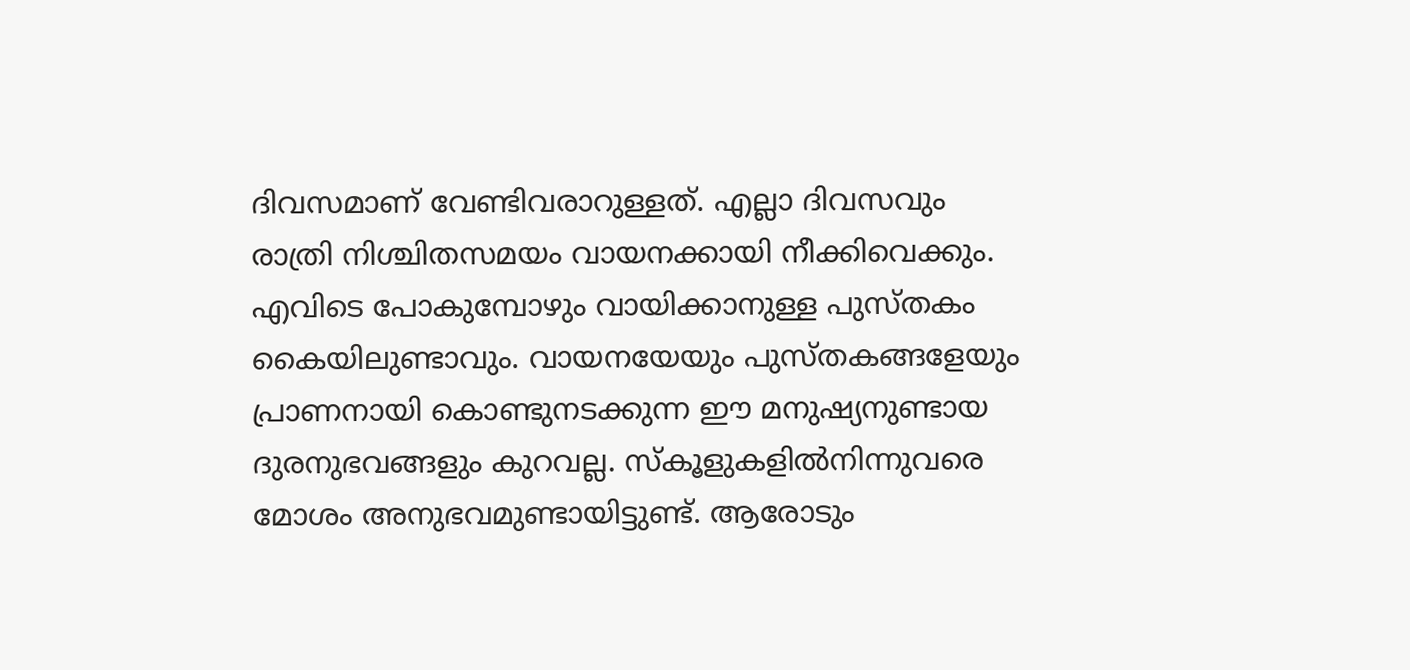ദിവസമാണ് വേണ്ടിവരാറുള്ളത്. എല്ലാ ദിവസവും രാത്രി നിശ്ചിതസമയം വായനക്കായി നീക്കിവെക്കും. എവിടെ പോകുമ്പോഴും വായിക്കാനുള്ള പുസ്തകം കൈയിലുണ്ടാവും. വായനയേയും പുസ്തകങ്ങളേയും പ്രാണനായി കൊണ്ടുനടക്കുന്ന ഈ മനുഷ്യനുണ്ടായ ദുരനുഭവങ്ങളും കുറവല്ല. സ്കൂളുകളിൽനിന്നുവരെ മോശം അനുഭവമുണ്ടായിട്ടുണ്ട്. ആരോടും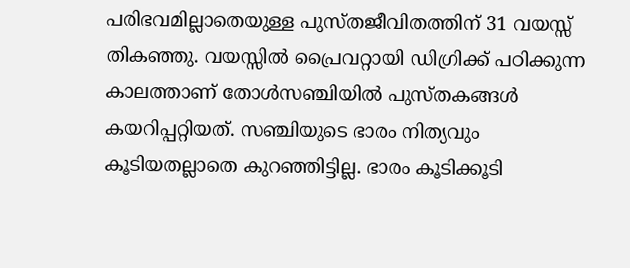പരിഭവമില്ലാതെയുള്ള പുസ്തജീവിതത്തിന് 31 വയസ്സ് തികഞ്ഞു. വയസ്സിൽ പ്രൈവറ്റായി ഡിഗ്രിക്ക് പഠിക്കുന്ന കാലത്താണ് തോൾസഞ്ചിയിൽ പുസ്തകങ്ങൾ കയറിപ്പറ്റിയത്. സഞ്ചിയുടെ ഭാരം നിത്യവും കൂടിയതല്ലാതെ കുറഞ്ഞിട്ടില്ല. ഭാരം കൂടിക്കൂടി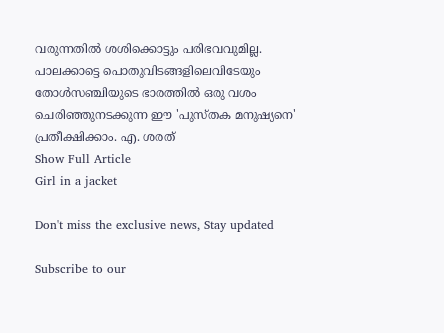വരുന്നതിൽ ശശിക്കൊട്ടും പരിഭവവുമില്ല. പാലക്കാട്ടെ പൊതുവിടങ്ങളിലെവിടേയും തോൾസഞ്ചിയുടെ ഭാരത്തിൽ ഒരു വശം ചെരിഞ്ഞുനടക്കുന്ന ഈ 'പുസ്തക മനുഷ്യനെ' പ്രതീക്ഷിക്കാം. എ. ശരത്
Show Full Article
Girl in a jacket

Don't miss the exclusive news, Stay updated

Subscribe to our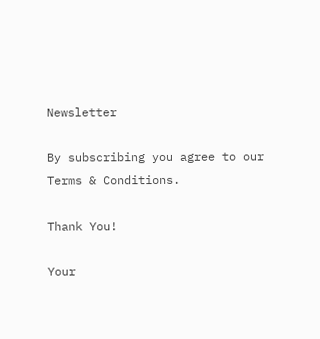Newsletter

By subscribing you agree to our Terms & Conditions.

Thank You!

Your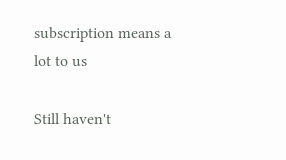subscription means a lot to us

Still haven't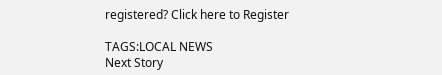registered? Click here to Register

TAGS:LOCAL NEWS
Next Story